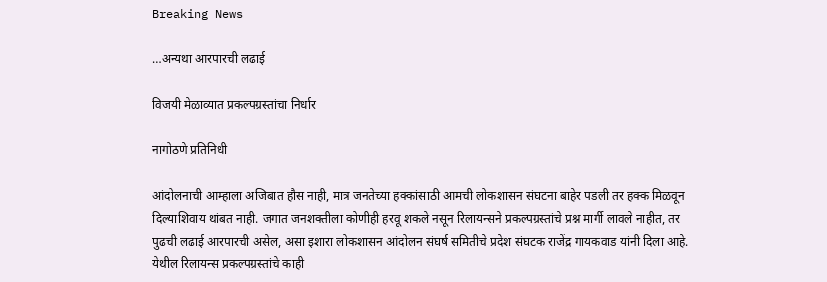Breaking News

…अन्यथा आरपारची लढाई

विजयी मेळाव्यात प्रकल्पग्रस्तांचा निर्धार

नागोठणे प्रतिनिधी

आंदोलनाची आम्हाला अजिबात हौस नाही, मात्र जनतेच्या हक्कांसाठी आमची लोकशासन संघटना बाहेर पडली तर हक्क मिळवून दिल्याशिवाय थांबत नाही. जगात जनशक्तीला कोणीही हरवू शकले नसून रिलायन्सने प्रकल्पग्रस्तांचे प्रश्न मार्गी लावले नाहीत, तर पुढची लढाई आरपारची असेल, असा इशारा लोकशासन आंदोलन संघर्ष समितीचे प्रदेश संघटक राजेंद्र गायकवाड यांनी दिला आहे. येथील रिलायन्स प्रकल्पग्रस्तांचे काही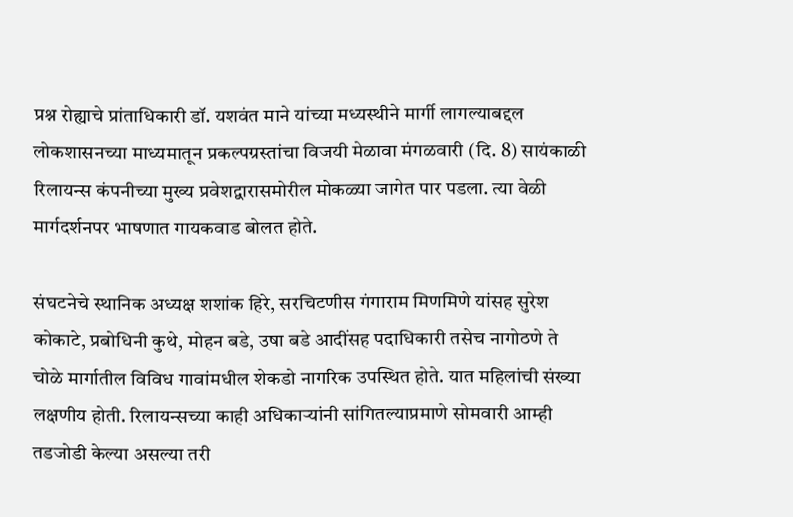प्रश्न रोह्याचे प्रांताधिकारी डॉ. यशवंत माने यांच्या मध्यस्थीने मार्गी लागल्याबद्दल लोकशासनच्या माध्यमातून प्रकल्पग्रस्तांचा विजयी मेळावा मंगळवारी (दि. 8) सायंकाळी रिलायन्स कंपनीच्या मुख्य प्रवेशद्वारासमोरील मोकळ्या जागेत पार पडला. त्या वेळी मार्गदर्शनपर भाषणात गायकवाड बोलत होते.

संघटनेचे स्थानिक अध्यक्ष शशांक हिरे, सरचिटणीस गंगाराम मिणमिणे यांसह सुरेश कोकाटे, प्रबोधिनी कुथे, मोहन बडे, उषा बडे आदींसह पदाधिकारी तसेच नागोठणे ते चोळे मार्गातील विविध गावांमधील शेकडो नागरिक उपस्थित होते. यात महिलांची संख्या लक्षणीय होती. रिलायन्सच्या काही अधिकार्‍यांनी सांगितल्याप्रमाणे सोमवारी आम्ही तडजोडी केल्या असल्या तरी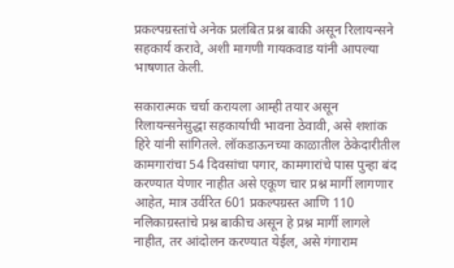प्रकल्पग्रस्तांचे अनेक प्रलंबित प्रश्न बाकी असून रिलायन्सने सहकार्य करावे, अशी मागणी गायकवाड यांनी आपल्या भाषणात केली.

सकारात्मक चर्चा करायला आम्ही तयार असून रिलायन्सनेसुद्धा सहकार्याची भावना ठेवावी, असे शशांक हिरे यांनी सांगितले. लॉकडाऊनच्या काळातील ठेकेदारीतील कामगारांचा 54 दिवसांचा पगार, कामगारांचे पास पुन्हा बंद करण्यात येणार नाहीत असे एकूण चार प्रश्न मार्गी लागणार आहेत, मात्र उर्वरित 601 प्रकल्पग्रस्त आणि 110 नलिकाग्रस्तांचे प्रश्न बाकीच असून हे प्रश्न मार्गी लागले नाहीत, तर आंदोलन करण्यात येईल, असे गंगाराम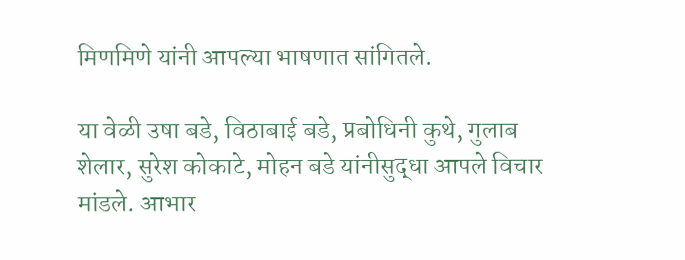मिणमिणे यांनी आपल्या भाषणात सांगितले.

या वेळी उषा बडे, विठाबाई बडे, प्रबोधिनी कुथे, गुलाब शेलार, सुरेश कोकाटे, मोहन बडे यांनीसुद्धा आपले विचार मांडले. आभार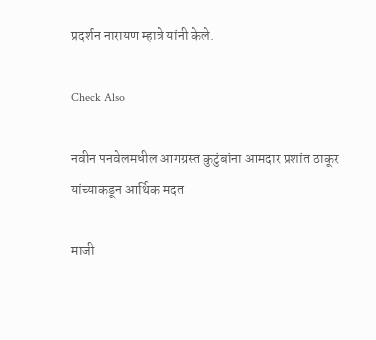प्रदर्शन नारायण म्हात्रे यांनी केले.

Check Also

नवीन पनवेलमधील आगग्रस्त कुटुंबांना आमदार प्रशांत ठाकूर यांच्याकडून आर्थिक मदत

माजी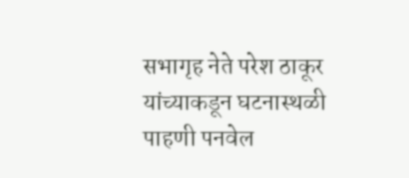सभागृह नेते परेश ठाकूर यांच्याकडून घटनास्थळी पाहणी पनवेल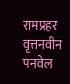रामप्रहर वृत्तनवीन पनवेल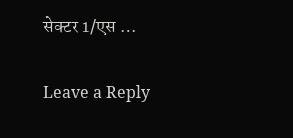सेक्टर 1/एस …

Leave a Reply